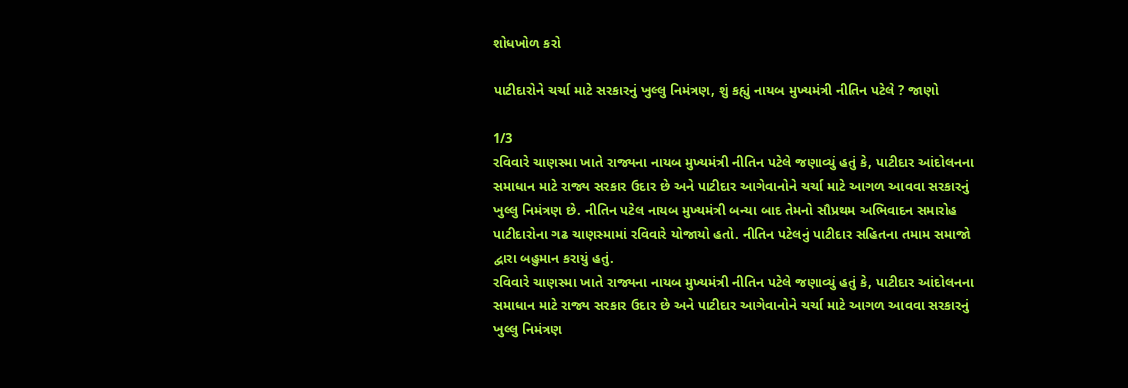શોધખોળ કરો

પાટીદારોને ચર્ચા માટે સરકારનું ખુલ્લુ નિમંત્રણ, શું કહ્યું નાયબ મુખ્યમંત્રી નીતિન પટેલે ? જાણો

1/3
રવિવારે ચાણસ્મા ખાતે રાજ્યના નાયબ મુખ્યમંત્રી નીતિન પટેલે જણાવ્યું હતું કે, પાટીદાર આંદોલનના સમાધાન માટે રાજ્ય સરકાર ઉદાર છે અને પાટીદાર આગેવાનોને ચર્ચા માટે આગળ આવવા સરકારનું ખુલ્લુ નિમંત્રણ છે. નીતિન પટેલ નાયબ મુખ્યમંત્રી બન્યા બાદ તેમનો સૌપ્રથમ અભિવાદન સમારોહ પાટીદારોના ગઢ ચાણસ્મામાં રવિવારે યોજાયો હતો. નીતિન પટેલનું પાટીદાર સહિતના તમામ સમાજો દ્વારા બહુમાન કરાયું હતું.
રવિવારે ચાણસ્મા ખાતે રાજ્યના નાયબ મુખ્યમંત્રી નીતિન પટેલે જણાવ્યું હતું કે, પાટીદાર આંદોલનના સમાધાન માટે રાજ્ય સરકાર ઉદાર છે અને પાટીદાર આગેવાનોને ચર્ચા માટે આગળ આવવા સરકારનું ખુલ્લુ નિમંત્રણ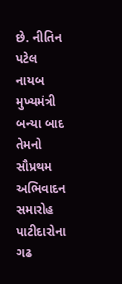છે. નીતિન પટેલ નાયબ મુખ્યમંત્રી બન્યા બાદ તેમનો સૌપ્રથમ અભિવાદન સમારોહ પાટીદારોના ગઢ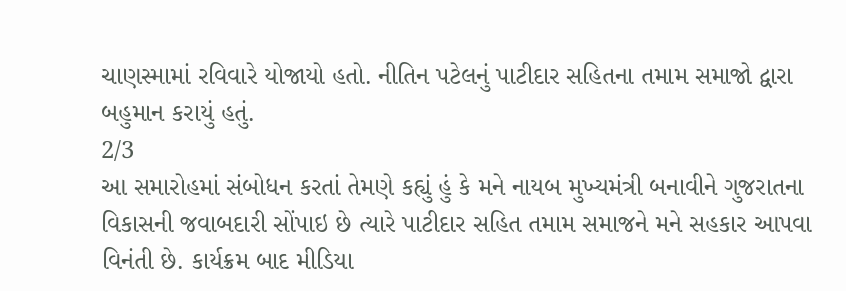ચાણસ્મામાં રવિવારે યોજાયો હતો. નીતિન પટેલનું પાટીદાર સહિતના તમામ સમાજો દ્વારા બહુમાન કરાયું હતું.
2/3
આ સમારોહમાં સંબોધન કરતાં તેમણે કહ્યું હું કે મને નાયબ મુખ્યમંત્રી બનાવીને ગુજરાતના વિકાસની જવાબદારી સોંપાઇ છે ત્યારે પાટીદાર સહિત તમામ સમાજને મને સહકાર આપવા વિનંતી છે. કાર્યક્રમ બાદ મીડિયા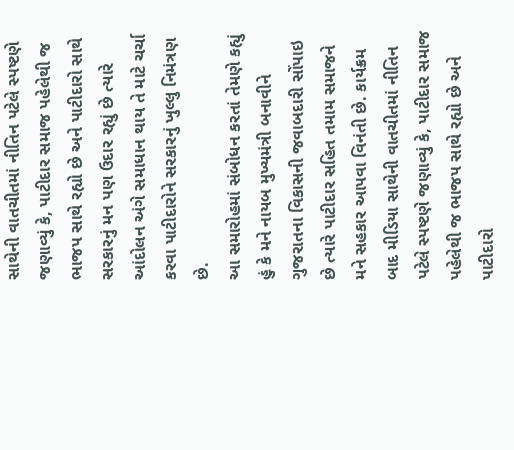સાથેની વાતચીતમાં નીતિન પટેલે સ્પષ્ટણે જણાવ્યું કે, પાટીદાર સમાજ પહેલેથી જ ભાજપ સાથે રહ્યો છે અને પાટીદારો સાથે સરકારનું મન પણ ઉદાર રહ્યું છે ત્યારે આંદોલન અંગે સમાધાન થાય તે માટે ચર્ચા કરવા પાટીદારોને સરકારનું ખુલ્લુ નિમંત્રણ છે.
આ સમારોહમાં સંબોધન કરતાં તેમણે કહ્યું હું કે મને નાયબ મુખ્યમંત્રી બનાવીને ગુજરાતના વિકાસની જવાબદારી સોંપાઇ છે ત્યારે પાટીદાર સહિત તમામ સમાજને મને સહકાર આપવા વિનંતી છે. કાર્યક્રમ બાદ મીડિયા સાથેની વાતચીતમાં નીતિન પટેલે સ્પષ્ટણે જણાવ્યું કે, પાટીદાર સમાજ પહેલેથી જ ભાજપ સાથે રહ્યો છે અને પાટીદારો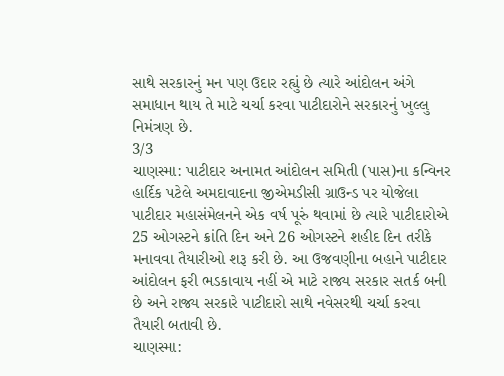સાથે સરકારનું મન પણ ઉદાર રહ્યું છે ત્યારે આંદોલન અંગે સમાધાન થાય તે માટે ચર્ચા કરવા પાટીદારોને સરકારનું ખુલ્લુ નિમંત્રણ છે.
3/3
ચાણસ્મા: પાટીદાર અનામત આંદોલન સમિતી (પાસ)ના કન્વિનર હાર્દિક પટેલે અમદાવાદના જીએમડીસી ગ્રાઉન્ડ પર યોજેલા પાટીદાર મહાસંમેલનને એક વર્ષ પૂરું થવામાં છે ત્યારે પાટીદારોએ 25 ઓગસ્ટને ક્રાંતિ દિન અને 26 ઓગસ્ટને શહીદ દિન તરીકે મનાવવા તૈયારીઓ શરૂ કરી છે. આ ઉજવણીના બહાને પાટીદાર આંદોલન ફરી ભડકાવાય નહીં એ માટે રાજ્ય સરકાર સતર્ક બની છે અને રાજ્ય સરકારે પાટીદારો સાથે નવેસરથી ચર્ચા કરવા તૈયારી બતાવી છે.
ચાણસ્મા: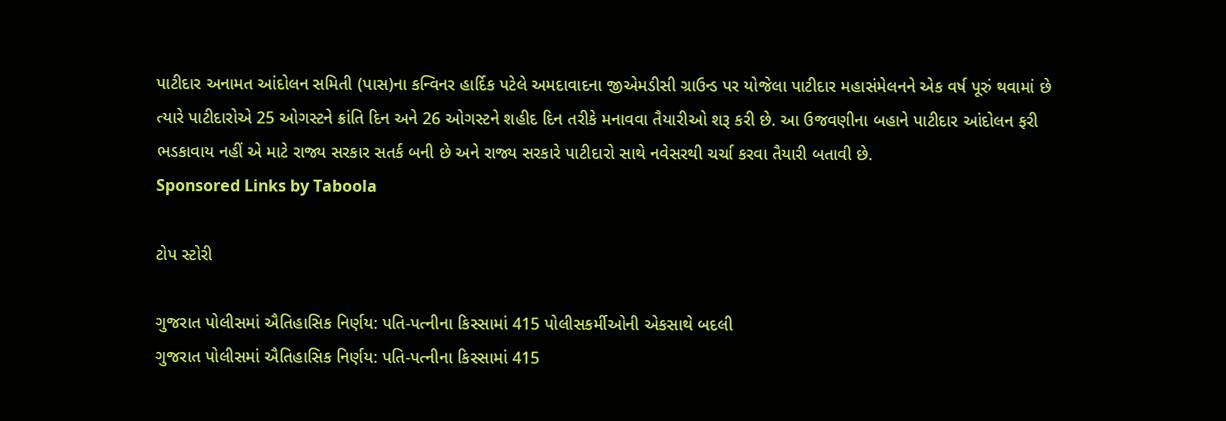પાટીદાર અનામત આંદોલન સમિતી (પાસ)ના કન્વિનર હાર્દિક પટેલે અમદાવાદના જીએમડીસી ગ્રાઉન્ડ પર યોજેલા પાટીદાર મહાસંમેલનને એક વર્ષ પૂરું થવામાં છે ત્યારે પાટીદારોએ 25 ઓગસ્ટને ક્રાંતિ દિન અને 26 ઓગસ્ટને શહીદ દિન તરીકે મનાવવા તૈયારીઓ શરૂ કરી છે. આ ઉજવણીના બહાને પાટીદાર આંદોલન ફરી ભડકાવાય નહીં એ માટે રાજ્ય સરકાર સતર્ક બની છે અને રાજ્ય સરકારે પાટીદારો સાથે નવેસરથી ચર્ચા કરવા તૈયારી બતાવી છે.
Sponsored Links by Taboola

ટોપ સ્ટોરી

ગુજરાત પોલીસમાં ઐતિહાસિક નિર્ણય: પતિ-પત્નીના કિસ્સામાં 415 પોલીસકર્મીઓની એકસાથે બદલી
ગુજરાત પોલીસમાં ઐતિહાસિક નિર્ણય: પતિ-પત્નીના કિસ્સામાં 415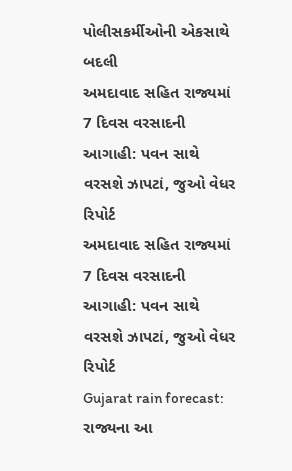પોલીસકર્મીઓની એકસાથે બદલી
અમદાવાદ સહિત રાજ્યમાં 7 દિવસ વરસાદની આગાહી: પવન સાથે વરસશે ઝાપટાં, જુઓ વેધર રિપોર્ટ
અમદાવાદ સહિત રાજ્યમાં 7 દિવસ વરસાદની આગાહી: પવન સાથે વરસશે ઝાપટાં, જુઓ વેધર રિપોર્ટ
Gujarat rain forecast: રાજ્યના આ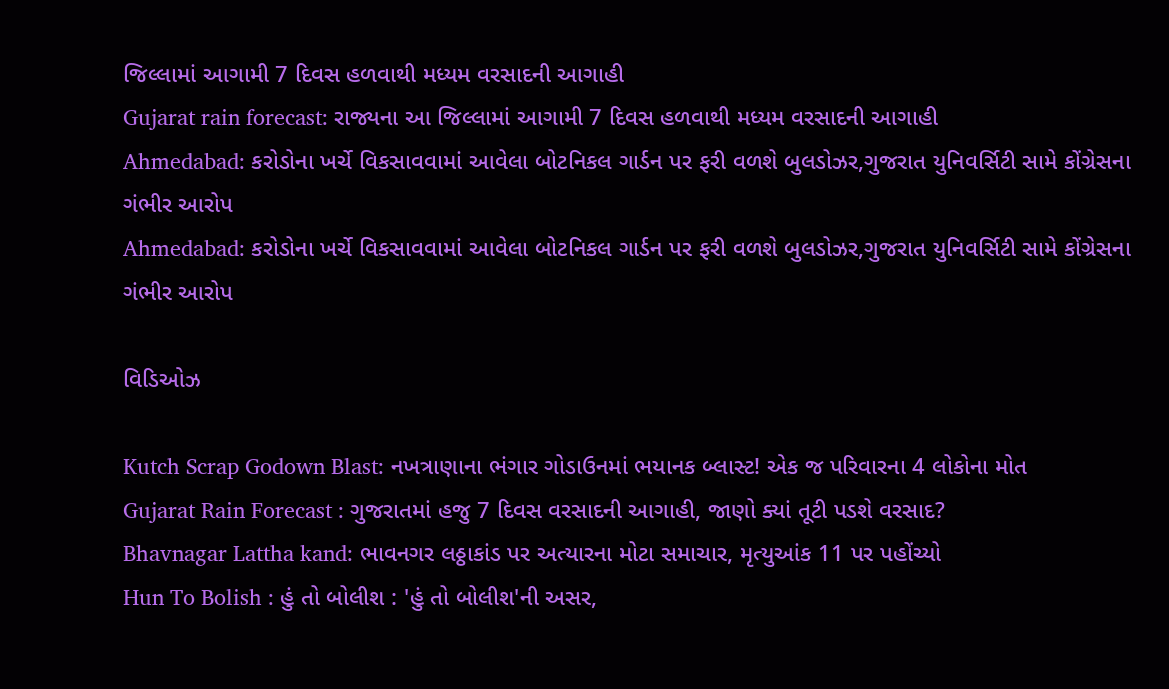જિલ્લામાં આગામી 7 દિવસ હળવાથી મધ્યમ વરસાદની આગાહી
Gujarat rain forecast: રાજ્યના આ જિલ્લામાં આગામી 7 દિવસ હળવાથી મધ્યમ વરસાદની આગાહી
Ahmedabad: કરોડોના ખર્ચે વિકસાવવામાં આવેલા બોટનિકલ ગાર્ડન પર ફરી વળશે બુલડોઝર,ગુજરાત યુનિવર્સિટી સામે કોંગ્રેસના ગંભીર આરોપ
Ahmedabad: કરોડોના ખર્ચે વિકસાવવામાં આવેલા બોટનિકલ ગાર્ડન પર ફરી વળશે બુલડોઝર,ગુજરાત યુનિવર્સિટી સામે કોંગ્રેસના ગંભીર આરોપ

વિડિઓઝ

Kutch Scrap Godown Blast: નખત્રાણાના ભંગાર ગોડાઉનમાં ભયાનક બ્લાસ્ટ! એક જ પરિવારના 4 લોકોના મોત
Gujarat Rain Forecast : ગુજરાતમાં હજુ 7 દિવસ વરસાદની આગાહી, જાણો ક્યાં તૂટી પડશે વરસાદ?
Bhavnagar Lattha kand: ભાવનગર લઠ્ઠાકાંડ પર અત્યારના મોટા સમાચાર, મૃત્યુઆંક 11 પર પહોંચ્યો
Hun To Bolish : હું તો બોલીશ : 'હું તો બોલીશ'ની અસર,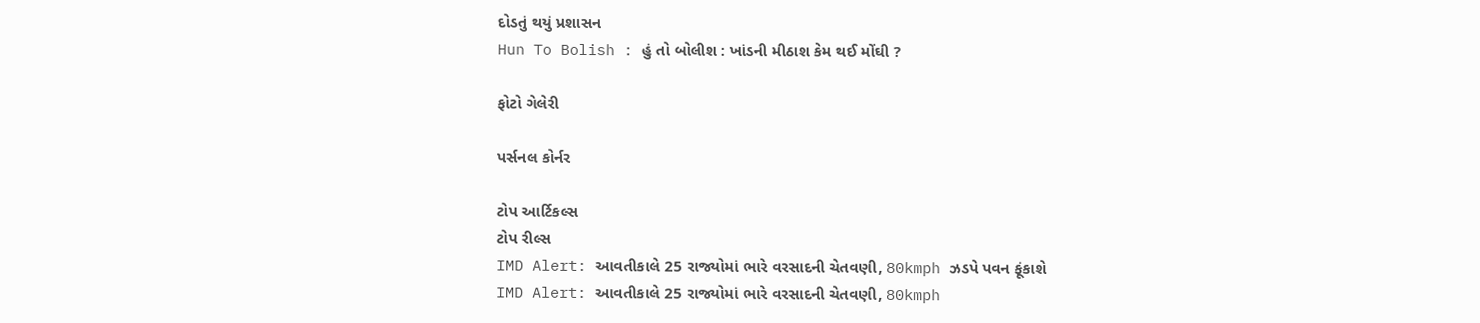દોડતું થયું પ્રશાસન
Hun To Bolish : હું તો બોલીશ : ખાંડની મીઠાશ કેમ થઈ મોંઘી ?

ફોટો ગેલેરી

પર્સનલ કોર્નર

ટોપ આર્ટિકલ્સ
ટોપ રીલ્સ
IMD Alert: આવતીકાલે 25 રાજ્યોમાં ભારે વરસાદની ચેતવણી, 80kmph ઝડપે પવન ફૂંકાશે
IMD Alert: આવતીકાલે 25 રાજ્યોમાં ભારે વરસાદની ચેતવણી, 80kmph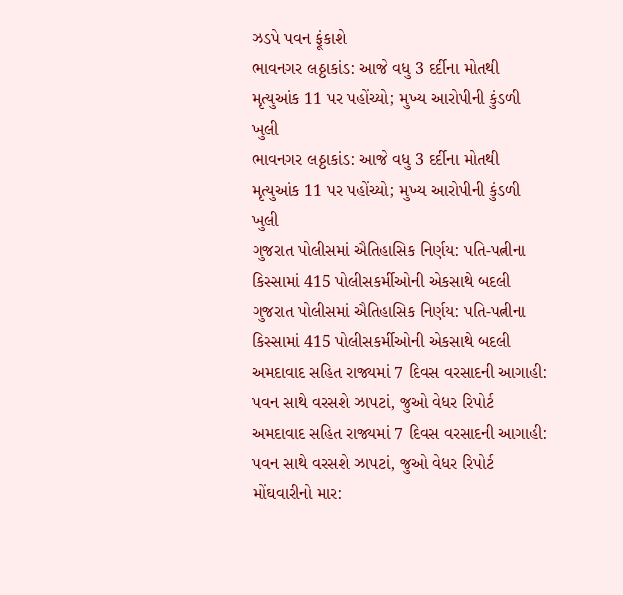ઝડપે પવન ફૂંકાશે
ભાવનગર લઠ્ઠાકાંડ: આજે વધુ 3 દર્દીના મોતથી મૃત્યુઆંક 11 પર પહોંચ્યો; મુખ્ય આરોપીની કુંડળી ખુલી
ભાવનગર લઠ્ઠાકાંડ: આજે વધુ 3 દર્દીના મોતથી મૃત્યુઆંક 11 પર પહોંચ્યો; મુખ્ય આરોપીની કુંડળી ખુલી
ગુજરાત પોલીસમાં ઐતિહાસિક નિર્ણય: પતિ-પત્નીના કિસ્સામાં 415 પોલીસકર્મીઓની એકસાથે બદલી
ગુજરાત પોલીસમાં ઐતિહાસિક નિર્ણય: પતિ-પત્નીના કિસ્સામાં 415 પોલીસકર્મીઓની એકસાથે બદલી
અમદાવાદ સહિત રાજ્યમાં 7 દિવસ વરસાદની આગાહી: પવન સાથે વરસશે ઝાપટાં, જુઓ વેધર રિપોર્ટ
અમદાવાદ સહિત રાજ્યમાં 7 દિવસ વરસાદની આગાહી: પવન સાથે વરસશે ઝાપટાં, જુઓ વેધર રિપોર્ટ
મોંઘવારીનો માર: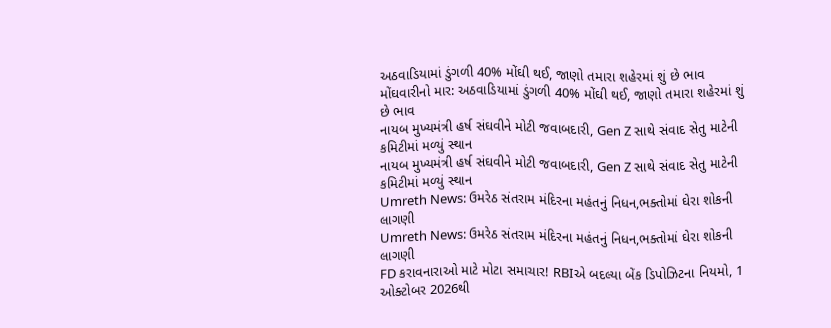અઠવાડિયામાં ડુંગળી 40% મોંઘી થઈ, જાણો તમારા શહેરમાં શું છે ભાવ
મોંઘવારીનો માર: અઠવાડિયામાં ડુંગળી 40% મોંઘી થઈ, જાણો તમારા શહેરમાં શું છે ભાવ
નાયબ મુખ્યમંત્રી હર્ષ સંઘવીને મોટી જવાબદારી, Gen Z સાથે સંવાદ સેતુ માટેની કમિટીમાં મળ્યું સ્થાન
નાયબ મુખ્યમંત્રી હર્ષ સંઘવીને મોટી જવાબદારી, Gen Z સાથે સંવાદ સેતુ માટેની કમિટીમાં મળ્યું સ્થાન
Umreth News: ઉમરેઠ સંતરામ મંદિરના મહંતનું નિધન,ભક્તોમાં ઘેરા શોકની લાગણી
Umreth News: ઉમરેઠ સંતરામ મંદિરના મહંતનું નિધન,ભક્તોમાં ઘેરા શોકની લાગણી
FD કરાવનારાઓ માટે મોટા સમાચાર! RBIએ બદલ્યા બેંક ડિપોઝિટના નિયમો, 1 ઓક્ટોબર 2026થી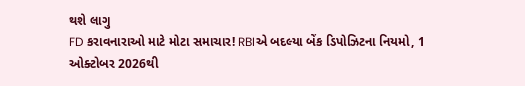થશે લાગુ
FD કરાવનારાઓ માટે મોટા સમાચાર! RBIએ બદલ્યા બેંક ડિપોઝિટના નિયમો, 1 ઓક્ટોબર 2026થી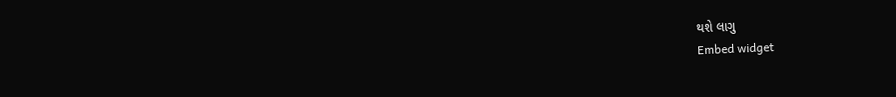થશે લાગુ
Embed widget